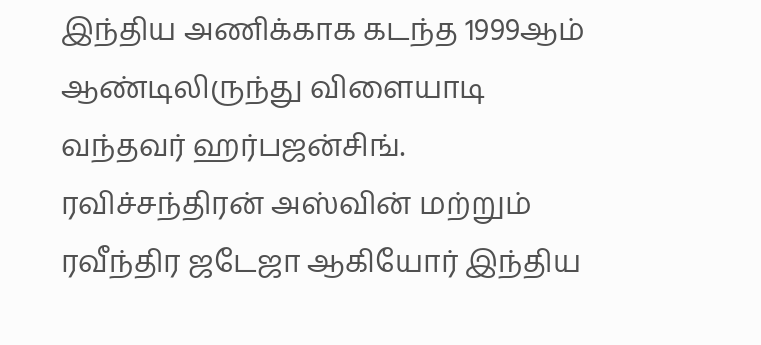இந்திய அணிக்காக கடந்த 1999ஆம் ஆண்டிலிருந்து விளையாடி வந்தவர் ஹர்பஜன்சிங். ரவிச்சந்திரன் அஸ்வின் மற்றும் ரவீந்திர ஜடேஜா ஆகியோர் இந்திய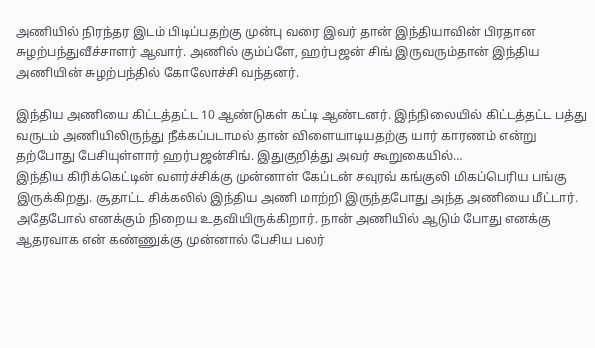அணியில் நிரந்தர இடம் பிடிப்பதற்கு முன்பு வரை இவர் தான் இந்தியாவின் பிரதான சுழற்பந்துவீச்சாளர் ஆவார். அணில் கும்ப்ளே, ஹர்பஜன் சிங் இருவரும்தான் இந்திய அணியின் சுழற்பந்தில் கோலோச்சி வந்தனர்.

இந்திய அணியை கிட்டத்தட்ட 10 ஆண்டுகள் கட்டி ஆண்டனர். இந்நிலையில் கிட்டத்தட்ட பத்து வருடம் அணியிலிருந்து நீக்கப்படாமல் தான் விளையாடியதற்கு யார் காரணம் என்று தற்போது பேசியுள்ளார் ஹர்பஜன்சிங். இதுகுறித்து அவர் கூறுகையில்…
இந்திய கிரிக்கெட்டின் வளர்ச்சிக்கு முன்னாள் கேப்டன் சவுரவ் கங்குலி மிகப்பெரிய பங்கு இருக்கிறது. சூதாட்ட சிக்கலில் இந்திய அணி மாற்றி இருந்தபோது அந்த அணியை மீட்டார். அதேபோல் எனக்கும் நிறைய உதவியிருக்கிறார். நான் அணியில் ஆடும் போது எனக்கு ஆதரவாக என் கண்ணுக்கு முன்னால் பேசிய பலர்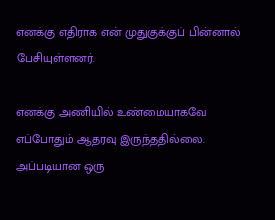எனக்கு எதிராக என் முதுகுக்குப் பின்னால் பேசியுள்ளனர்.

எனக்கு அணியில் உண்மையாகவே எப்போதும் ஆதரவு இருந்ததில்லை. அப்படியான ஒரு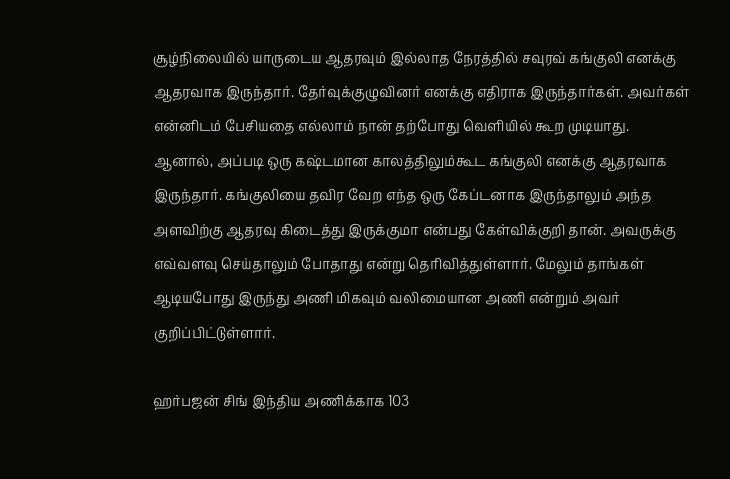சூழ்நிலையில் யாருடைய ஆதரவும் இல்லாத நேரத்தில் சவுரவ் கங்குலி எனக்கு ஆதரவாக இருந்தார். தேர்வுக்குழுவினர் எனக்கு எதிராக இருந்தார்கள். அவர்கள் என்னிடம் பேசியதை எல்லாம் நான் தற்போது வெளியில் கூற முடியாது.
ஆனால், அப்படி ஒரு கஷ்டமான காலத்திலும்கூட கங்குலி எனக்கு ஆதரவாக இருந்தார். கங்குலியை தவிர வேற எந்த ஒரு கேப்டனாக இருந்தாலும் அந்த அளவிற்கு ஆதரவு கிடைத்து இருக்குமா என்பது கேள்விக்குறி தான். அவருக்கு எவ்வளவு செய்தாலும் போதாது என்று தெரிவித்துள்ளார். மேலும் தாங்கள் ஆடியபோது இருந்து அணி மிகவும் வலிமையான அணி என்றும் அவர் குறிப்பிட்டுள்ளார்.

ஹர்பஜன் சிங் இந்திய அணிக்காக 103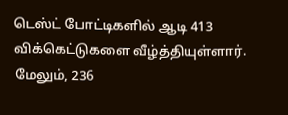டெஸ்ட் போட்டிகளில் ஆடி 413 விக்கெட்டுகளை வீழ்த்தியுள்ளார். மேலும், 236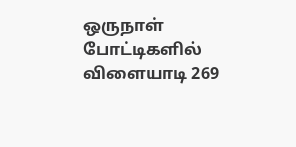ஒருநாள் போட்டிகளில் விளையாடி 269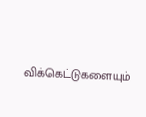விக்கெட்டுகளையும்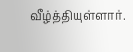வீழ்த்தியுள்ளார்.